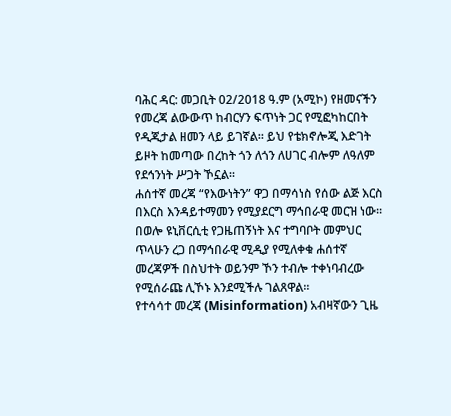ባሕር ዳር: መጋቢት 02/2018 ዓ.ም (አሚኮ) የዘመናችን የመረጃ ልውውጥ ከብርሃን ፍጥነት ጋር የሚፎካከርበት የዲጂታል ዘመን ላይ ይገኛል። ይህ የቴክኖሎጂ እድገት ይዞት ከመጣው በረከት ጎን ለጎን ለሀገር ብሎም ለዓለም የደኅንነት ሥጋት ኾኗል።
ሐሰተኛ መረጃ “የእውነትን” ዋጋ በማሳነስ የሰው ልጅ እርስ በእርስ እንዳይተማመን የሚያደርግ ማኅበራዊ መርዝ ነው።
በወሎ ዩኒቨርሲቲ የጋዜጠኝነት እና ተግባቦት መምህር ጥላሁን ረጋ በማኅበራዊ ሚዲያ የሚለቀቁ ሐሰተኛ መረጃዎች በስህተት ወይንም ኾን ተብሎ ተቀነባብረው የሚሰራጩ ሊኾኑ እንደሚችሉ ገልጸዋል።
የተሳሳተ መረጃ (Misinformation) አብዛኛውን ጊዜ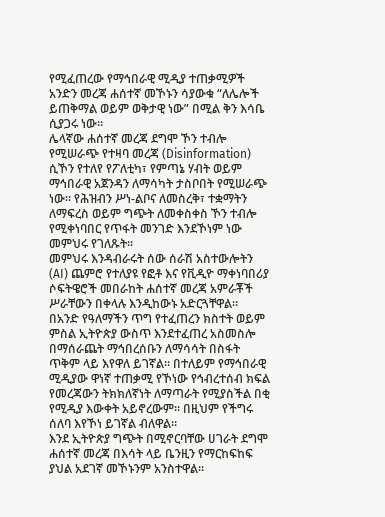የሚፈጠረው የማኅበራዊ ሚዲያ ተጠቃሚዎች አንድን መረጃ ሐሰተኛ መኾኑን ሳያውቁ “ለሌሎች ይጠቅማል ወይም ወቅታዊ ነው” በሚል ቅን እሳቤ ሲያጋሩ ነው።
ሌላኛው ሐሰተኛ መረጃ ደግሞ ኾን ተብሎ የሚሠራጭ የተዛባ መረጃ (Disinformation) ሲኾን የተለየ የፖለቲካ፣ የምጣኔ ሃብት ወይም ማኅበራዊ አጀንዳን ለማሳካት ታስቦበት የሚሠራጭ ነው። የሕዝብን ሥነ-ልቦና ለመስረቅ፣ ተቋማትን ለማፍረስ ወይም ግጭት ለመቀስቀስ ኾን ተብሎ የሚቀነባበር የጥፋት መንገድ እንደኾነም ነው መምህሩ የገለጹት።
መምህሩ እንዳብራሩት ሰው ሰራሽ አስተውሎትን (AI) ጨምሮ የተለያዩ የፎቶ እና የቪዲዮ ማቀነባበሪያ ሶፍትዌሮች መበራከት ሐሰተኛ መረጃ አምራቾች ሥራቸውን በቀላሉ እንዲከውኑ አድርጓቸዋል።
በአንድ የዓለማችን ጥግ የተፈጠረን ክስተት ወይም ምስል ኢትዮጵያ ውስጥ እንደተፈጠረ አስመስሎ በማሰራጨት ማኅበረሰቡን ለማሳሳት በስፋት ጥቅም ላይ እየዋለ ይገኛል። በተለይም የማኅበራዊ ሚዲያው ዋነኛ ተጠቃሚ የኾነው የኅብረተሰብ ክፍል የመረጃውን ትክክለኛነት ለማጣራት የሚያስችል በቂ የሚዲያ እውቀት አይኖረውም። በዚህም የችግሩ ሰለባ እየኾነ ይገኛል ብለዋል።
እንደ ኢትዮጵያ ግጭት በሚኖርባቸው ሀገራት ደግሞ ሐሰተኛ መረጃ በእሳት ላይ ቤንዚን የማርከፍከፍ ያህል አደገኛ መኾኑንም አንስተዋል።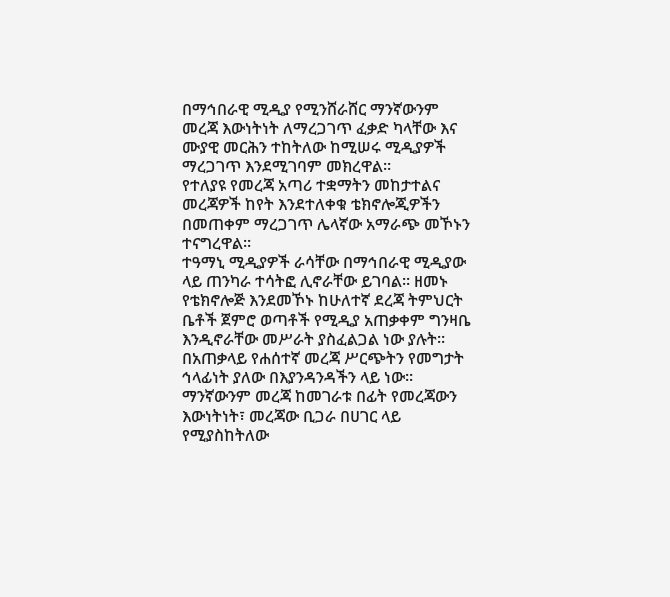በማኅበራዊ ሚዲያ የሚንሸራሸር ማንኛውንም መረጃ እውነትነት ለማረጋገጥ ፈቃድ ካላቸው እና ሙያዊ መርሕን ተከትለው ከሚሠሩ ሚዲያዎች ማረጋገጥ እንደሚገባም መክረዋል።
የተለያዩ የመረጃ አጣሪ ተቋማትን መከታተልና መረጃዎች ከየት እንደተለቀቁ ቴክኖሎጂዎችን በመጠቀም ማረጋገጥ ሌላኛው አማራጭ መኾኑን ተናግረዋል።
ተዓማኒ ሚዲያዎች ራሳቸው በማኅበራዊ ሚዲያው ላይ ጠንካራ ተሳትፎ ሊኖራቸው ይገባል። ዘመኑ የቴክኖሎጅ እንደመኾኑ ከሁለተኛ ደረጃ ትምህርት ቤቶች ጀምሮ ወጣቶች የሚዲያ አጠቃቀም ግንዛቤ እንዲኖራቸው መሥራት ያስፈልጋል ነው ያሉት።
በአጠቃላይ የሐሰተኛ መረጃ ሥርጭትን የመግታት ኅላፊነት ያለው በእያንዳንዳችን ላይ ነው። ማንኛውንም መረጃ ከመገራቱ በፊት የመረጃውን እውነትነት፣ መረጃው ቢጋራ በሀገር ላይ የሚያስከትለው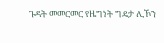ጉዳት መመርመር የዜግነት ግዴታ ሊኾን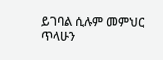ይገባል ሲሉም መምህር ጥላሁን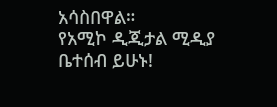አሳስበዋል።
የአሚኮ ዲጂታል ሚዲያ ቤተሰብ ይሁኑ!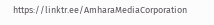https://linktr.ee/AmharaMediaCorporation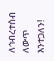ለኅብረተሰብ ለውጥ እንተጋለን!